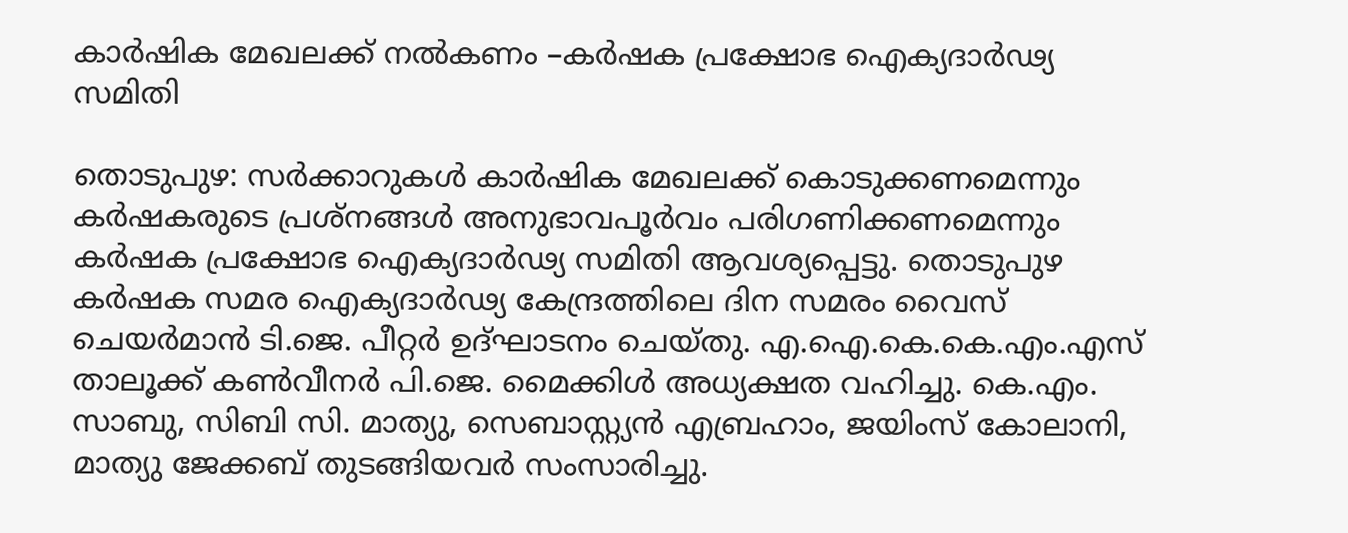കാർഷിക മേഖലക്ക് നൽകണം –കർഷക പ്രക്ഷോഭ ഐക്യദാർഢ്യ സമിതി

തൊടുപുഴ: സർക്കാറുകൾ കാർഷിക മേഖലക്ക് കൊടുക്കണമെന്നും കർഷകരുടെ പ്രശ്നങ്ങൾ അനുഭാവപൂർവം പരിഗണിക്കണമെന്നും കർഷക പ്രക്ഷോഭ ഐക്യദാർഢ്യ സമിതി ആവശ്യപ്പെട്ടു. തൊടുപുഴ കർഷക സമര ഐക്യദാർഢ്യ കേന്ദ്രത്തിലെ ദിന സമരം വൈസ് ചെയർമാൻ ടി.ജെ. പീറ്റർ ഉദ്ഘാടനം ചെയ്തു. എ.ഐ.കെ.കെ.എം.എസ് താലൂക്ക് കൺവീനർ പി.ജെ. മൈക്കിൾ അധ്യക്ഷത വഹിച്ചു. കെ.എം. സാബു, സിബി സി. മാത്യു, സെബാസ്റ്റ്യൻ എബ്രഹാം, ജയിംസ് കോലാനി, മാത്യു ജേക്കബ് തുടങ്ങിയവർ സംസാരിച്ചു.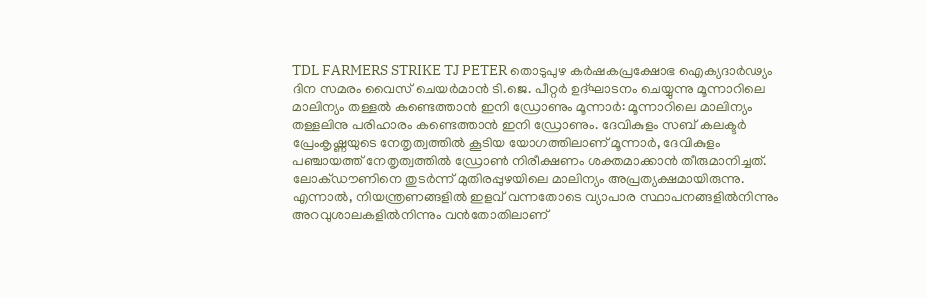TDL FARMERS STRIKE TJ PETER തൊടുപുഴ കർഷകപ്രക്ഷോഭ ഐക്യദാർഢ്യം ദിന സമരം വൈസ് ചെയർമാൻ ടി.ജെ. പീറ്റർ ഉദ്ഘാടനം ചെയ്യുന്നു മൂന്നാറിലെ മാലിന്യം തള്ളൽ കണ്ടെത്താന്‍ ഇനി ഡ്രോണും മൂന്നാര്‍: മൂന്നാറിലെ മാലിന്യം തള്ളലിനു പരിഹാരം കണ്ടെത്താന്‍ ഇനി ഡ്രോണും. ദേവികുളം സബ് കലക്ടര്‍ പ്രേംകൃഷ്ണയുടെ നേതൃത്വത്തില്‍ കൂടിയ യോഗത്തിലാണ് മൂന്നാര്‍, ദേവികുളം പഞ്ചായത്ത് നേതൃത്വത്തില്‍ ഡ്രോണ്‍ നിരീക്ഷണം ശക്തമാക്കാന്‍ തീരുമാനിച്ചത്. ലോക്ഡൗണിനെ തുടർന്ന് മുതിരപ്പുഴയിലെ മാലിന്യം അപ്രത്യക്ഷമായിരുന്നു. എന്നാല്‍, നിയന്ത്രണങ്ങളിൽ ഇളവ് വന്നതോടെ വ്യാപാര സ്ഥാപനങ്ങളിൽനിന്നും അറവുശാലകളില്‍നിന്നും വന്‍തോതിലാണ്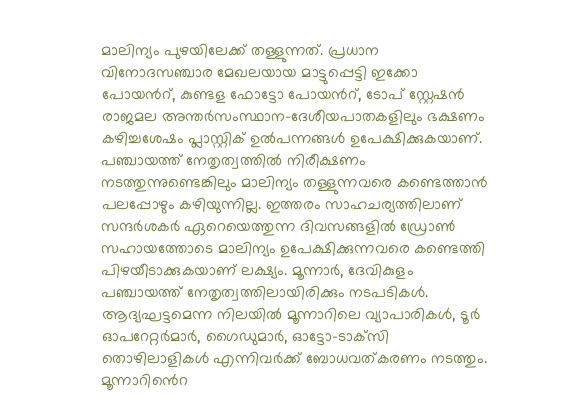മാലിന്യം പുഴയിലേക്ക് തള്ളുന്നത്. പ്രധാന വിനോദസഞ്ചാര മേഖലയായ മാട്ടുപ്പെട്ടി ഇക്കോ പോയൻറ്, കുണ്ടള ഫോട്ടോ പോയൻറ്, ടോപ് സ്റ്റേഷന്‍ രാജമല അന്തര്‍സംസ്ഥാന-ദേശീയപാതകളിലും ഭക്ഷണം കഴിച്ചശേഷം പ്ലാസ്റ്റിക് ഉൽപന്നങ്ങള്‍ ഉപേക്ഷിക്കുകയാണ്. പഞ്ചായത്ത് നേതൃത്വത്തില്‍ നിരീക്ഷണം നടത്തുന്നുണ്ടെങ്കിലും മാലിന്യം തള്ളുന്നവരെ കണ്ടെത്താന്‍ പലപ്പോഴും കഴിയുന്നില്ല. ഇത്തരം സാഹചര്യത്തിലാണ് സന്ദര്‍ശകര്‍ ഏറെയെത്തുന്ന ദിവസങ്ങളില്‍ ഡ്രോൺ സഹായത്തോടെ മാലിന്യം ഉപേക്ഷിക്കുന്നവരെ കണ്ടെത്തി പിഴയീടാക്കുകയാണ് ലക്ഷ്യം. മൂന്നാര്‍, ദേവികുളം പഞ്ചായത്ത് നേതൃത്വത്തിലായിരിക്കും നടപടികള്‍. ആദ്യഘട്ടമെന്ന നിലയില്‍ മൂന്നാറിലെ വ്യാപാരികൾ, ടൂര്‍ ഓപറേറ്റർമാർ, ഗൈഡുമാര്‍, ഓട്ടോ-ടാക്‌സി തൊഴിലാളികള്‍ എന്നിവർക്ക് ബോധവത്കരണം നടത്തും. മൂന്നാറിൻെറ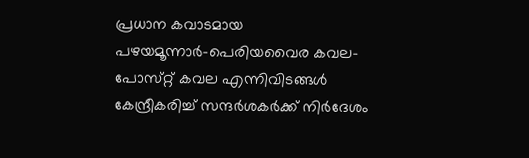പ്രധാന കവാടമായ പഴയമൂന്നാര്‍-പെരിയവൈര കവല-പോസ്‌റ്റ് കവല എന്നിവിടങ്ങള്‍ കേന്ദ്രീകരിച്ച് സന്ദര്‍ശകര്‍ക്ക് നിര്‍ദേശം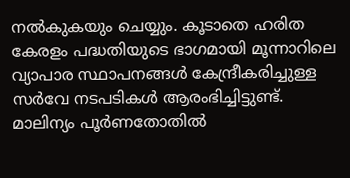നല്‍കുകയും ചെയ്യും. കൂടാതെ ഹരിത കേരളം പദ്ധതിയുടെ ഭാഗമായി മൂന്നാറിലെ വ്യാപാര സ്ഥാപനങ്ങള്‍ കേന്ദ്രീകരിച്ചുള്ള സർവേ നടപടികള്‍ ആരംഭിച്ചിട്ടുണ്ട്. മാലിന്യം പൂര്‍ണതോതില്‍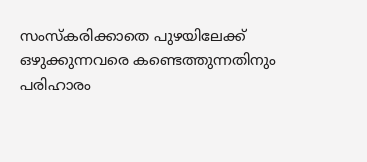സംസ്‌കരിക്കാതെ പുഴയിലേക്ക് ഒഴുക്കുന്നവരെ കണ്ടെത്തുന്നതിനും പരിഹാരം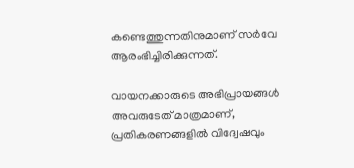കണ്ടെത്തുന്നതിനുമാണ് സര്‍വേ ആരംഭിച്ചിരിക്കുന്നത്.

വായനക്കാരുടെ അഭിപ്രായങ്ങള്‍ അവരുടേത് മാത്രമാണ്, പ്രതികരണങ്ങളിൽ വിദ്വേഷവും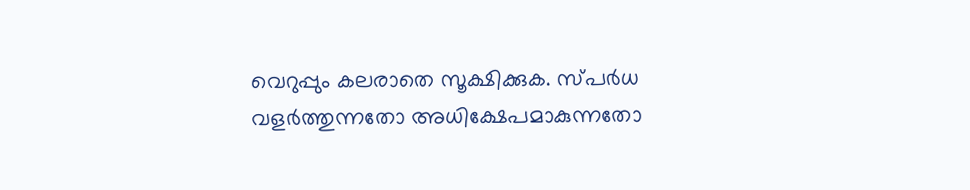വെറുപ്പും കലരാതെ സൂക്ഷിക്കുക. സ്പർധ വളർത്തുന്നതോ അധിക്ഷേപമാകുന്നതോ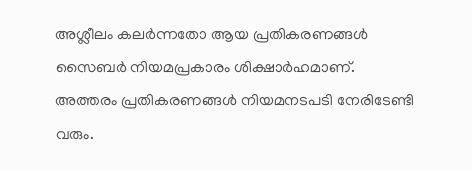അശ്ലീലം കലർന്നതോ ആയ പ്രതികരണങ്ങൾ സൈബർ നിയമപ്രകാരം ശിക്ഷാർഹമാണ്. അത്തരം പ്രതികരണങ്ങൾ നിയമനടപടി നേരിടേണ്ടി വരും.